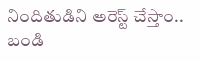నిందితుడిని అరెస్ట్ చేస్తాం.. బండి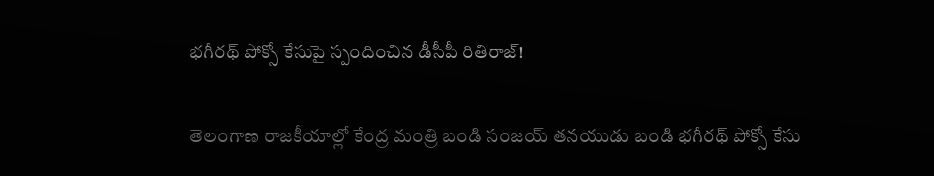భగీరథ్ పోక్సో కేసుపై స్పందించిన డీసీపీ రితిరాజ్!

తెలంగాణ రాజకీయాల్లో కేంద్ర మంత్రి బండి సంజయ్ తనయుడు బండి భగీరథ్ పోక్సో కేసు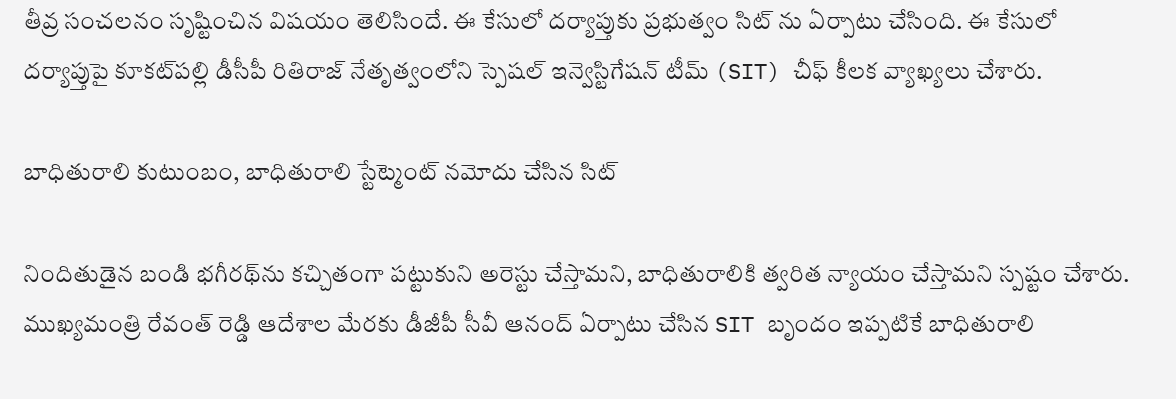తీవ్ర సంచలనం సృష్టించిన విషయం తెలిసిందే. ఈ కేసులో దర్యాప్తుకు ప్రభుత్వం సిట్ ను ఏర్పాటు చేసింది. ఈ కేసులో దర్యాప్తుపై కూకట్‌పల్లి డీసీపీ రితిరాజ్ నేతృత్వంలోని స్పెషల్ ఇన్వెస్టిగేషన్ టీమ్ (SIT) చీఫ్ కీలక వ్యాఖ్యలు చేశారు.

బాధితురాలి కుటుంబం, బాధితురాలి స్టేట్మెంట్ నమోదు చేసిన సిట్

నిందితుడైన బండి భగీరథ్‌ను కచ్చితంగా పట్టుకుని అరెస్టు చేస్తామని, బాధితురాలికి త్వరిత న్యాయం చేస్తామని స్పష్టం చేశారు. ముఖ్యమంత్రి రేవంత్ రెడ్డి ఆదేశాల మేరకు డీజీపీ సీవీ ఆనంద్ ఏర్పాటు చేసిన SIT బృందం ఇప్పటికే బాధితురాలి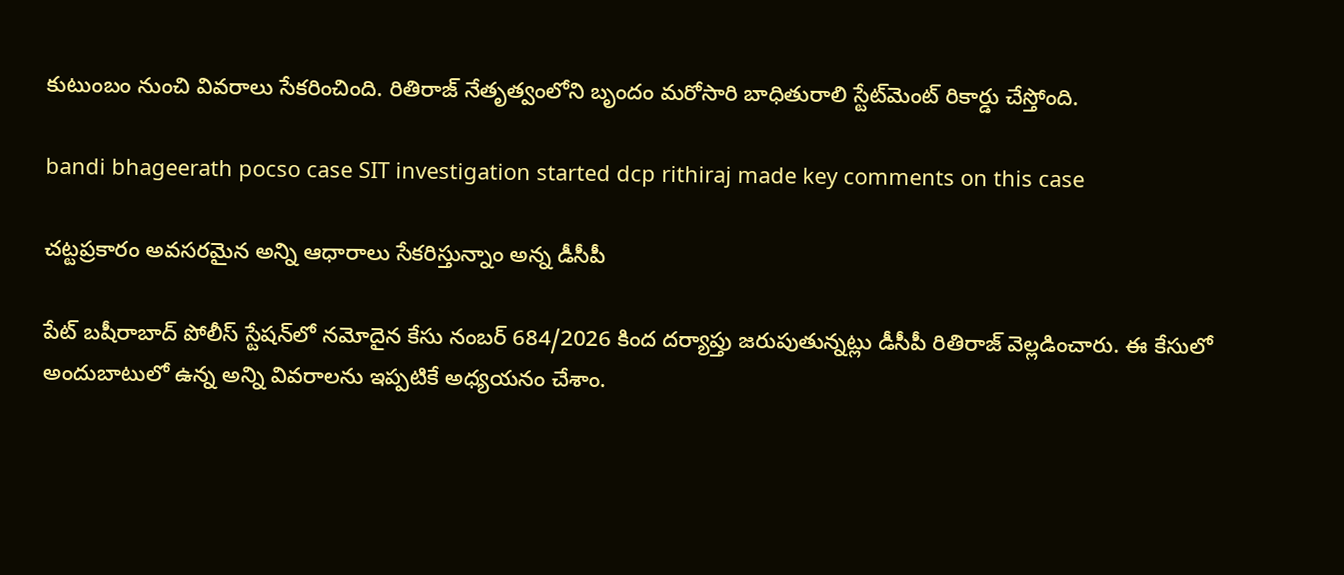కుటుంబం నుంచి వివరాలు సేకరించింది. రితిరాజ్ నేతృత్వంలోని బృందం మరోసారి బాధితురాలి స్టేట్‌మెంట్ రికార్డు చేస్తోంది.

bandi bhageerath pocso case SIT investigation started dcp rithiraj made key comments on this case

చట్టప్రకారం అవసరమైన అన్ని ఆధారాలు సేకరిస్తున్నాం అన్న డీసీపీ

పేట్ బషీరాబాద్ పోలీస్ స్టేషన్‌లో నమోదైన కేసు నంబర్ 684/2026 కింద దర్యాప్తు జరుపుతున్నట్లు డీసీపీ రితిరాజ్ వెల్లడించారు. ఈ కేసులో అందుబాటులో ఉన్న అన్ని వివరాలను ఇప్పటికే అధ్యయనం చేశాం.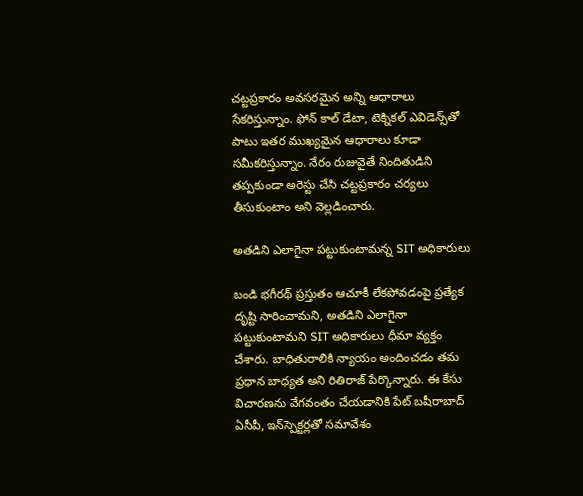చట్టప్రకారం అవసరమైన అన్ని ఆధారాలు సేకరిస్తున్నాం. ఫోన్ కాల్ డేటా, టెక్నికల్ ఎవిడెన్స్‌తో పాటు ఇతర ముఖ్యమైన ఆధారాలు కూడా సమీకరిస్తున్నాం. నేరం రుజువైతే నిందితుడిని తప్పకుండా అరెస్టు చేసి చట్టప్రకారం చర్యలు తీసుకుంటాం అని వెల్లడించారు.

అతడిని ఎలాగైనా పట్టుకుంటామన్న SIT అధికారులు

బండి భగీరథ్ ప్రస్తుతం ఆచూకీ లేకపోవడంపై ప్రత్యేక దృష్టి సారించామని, అతడిని ఎలాగైనా పట్టుకుంటామని SIT అధికారులు ధీమా వ్యక్తం చేశారు. బాధితురాలికి న్యాయం అందించడం తమ ప్రధాన బాధ్యత అని రితిరాజ్ పేర్కొన్నారు. ఈ కేసు విచారణను వేగవంతం చేయడానికి పేట్ బషీరాబాద్ ఏసీపీ, ఇన్‌స్పెక్టర్లతో సమావేశం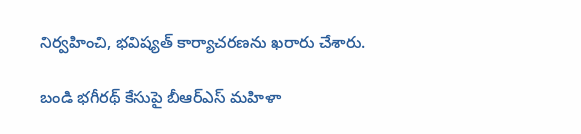నిర్వహించి, భవిష్యత్ కార్యాచరణను ఖరారు చేశారు.

బండి భగీరథ్ కేసుపై బీఆర్ఎస్ మహిళా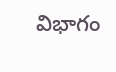విభాగం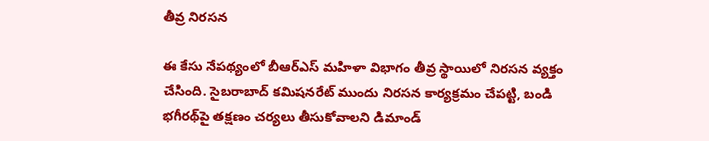తీవ్ర నిరసన

ఈ కేసు నేపథ్యంలో బీఆర్ఎస్ మహిళా విభాగం తీవ్ర స్థాయిలో నిరసన వ్యక్తం చేసింది. సైబరాబాద్ కమిషనరేట్ ముందు నిరసన కార్యక్రమం చేపట్టి, బండి భగీరథ్‌పై తక్షణం చర్యలు తీసుకోవాలని డిమాండ్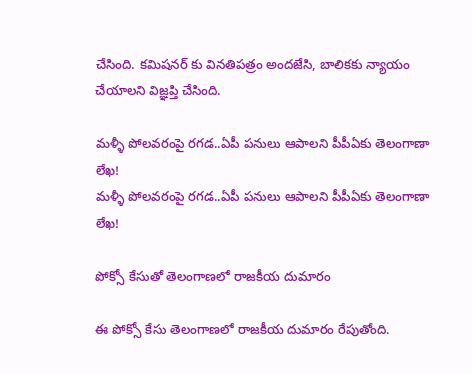చేసింది. కమిషనర్ కు వినతిపత్రం అందజేసి, బాలికకు న్యాయం చేయాలని విజ్ఞప్తి చేసింది.

మళ్ళీ పోలవరంపై రగడ..ఏపీ పనులు ఆపాలని పీపీఏకు తెలంగాణా లేఖ!
మళ్ళీ పోలవరంపై రగడ..ఏపీ పనులు ఆపాలని పీపీఏకు తెలంగాణా లేఖ!

పోక్సో కేసుతో తెలంగాణలో రాజకీయ దుమారం

ఈ పోక్సో కేసు తెలంగాణలో రాజకీయ దుమారం రేపుతోంది.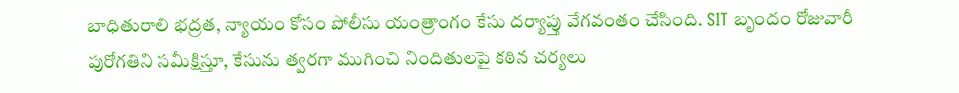బాధితురాలి భద్రత, న్యాయం కోసం పోలీసు యంత్రాంగం కేసు దర్యాప్తు వేగవంతం చేసింది. SIT బృందం రోజువారీ పురోగతిని సమీక్షిస్తూ, కేసును త్వరగా ముగించి నిందితులపై కఠిన చర్యలు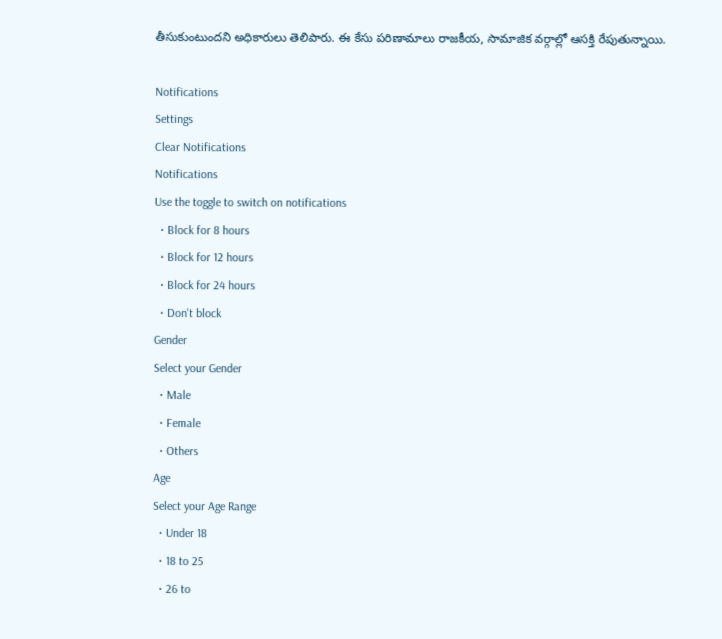తీసుకుంటుందని అధికారులు తెలిపారు. ఈ కేసు పరిణామాలు రాజకీయ, సామాజిక వర్గాల్లో ఆసక్తి రేపుతున్నాయి.

Notifications
Settings
Clear Notifications
Notifications
Use the toggle to switch on notifications
  • Block for 8 hours
  • Block for 12 hours
  • Block for 24 hours
  • Don't block
Gender
Select your Gender
  • Male
  • Female
  • Others
Age
Select your Age Range
  • Under 18
  • 18 to 25
  • 26 to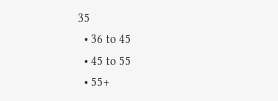35
  • 36 to 45
  • 45 to 55
  • 55+